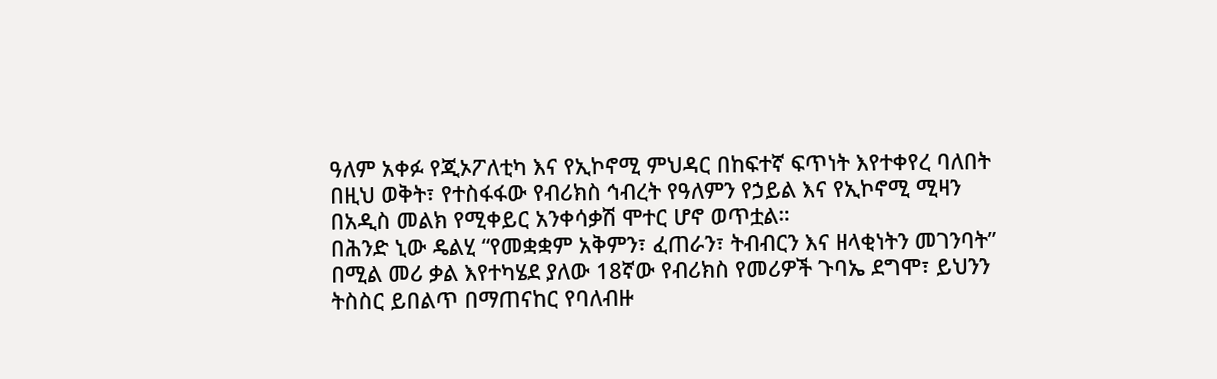ዓለም አቀፉ የጂኦፖለቲካ እና የኢኮኖሚ ምህዳር በከፍተኛ ፍጥነት እየተቀየረ ባለበት በዚህ ወቅት፣ የተስፋፋው የብሪክስ ኅብረት የዓለምን የኃይል እና የኢኮኖሚ ሚዛን በአዲስ መልክ የሚቀይር አንቀሳቃሽ ሞተር ሆኖ ወጥቷል።
በሕንድ ኒው ዴልሂ “የመቋቋም አቅምን፣ ፈጠራን፣ ትብብርን እና ዘላቂነትን መገንባት” በሚል መሪ ቃል እየተካሄደ ያለው 18ኛው የብሪክስ የመሪዎች ጉባኤ ደግሞ፣ ይህንን ትስስር ይበልጥ በማጠናከር የባለብዙ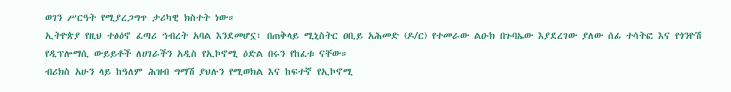ወገን ሥርዓት የሚያረጋግጥ ታሪካዊ ክስተት ነው።
ኢትዮጵያ የዚህ ተፅዕኖ ፈጣሪ ኅብረት አባል እንደመሆኗ፣ በጠቅላይ ሚኒስትር ዐቢይ አሕመድ (ዶ/ር) የተመራው ልዑክ በጉባኤው እያደረገው ያለው ሰፊ ተሳትፎ እና የጎንዮሽ የዲፕሎማሲ ውይይቶች ለሀገራችን አዲስ የኢኮኖሚ ዕድል በሩን የከፈቱ ናቸው።
ብሪክስ አሁን ላይ ከዓለም ሕዝብ ግማሽ ያህሉን የሚወክል እና ከፍተኛ የኢኮኖሚ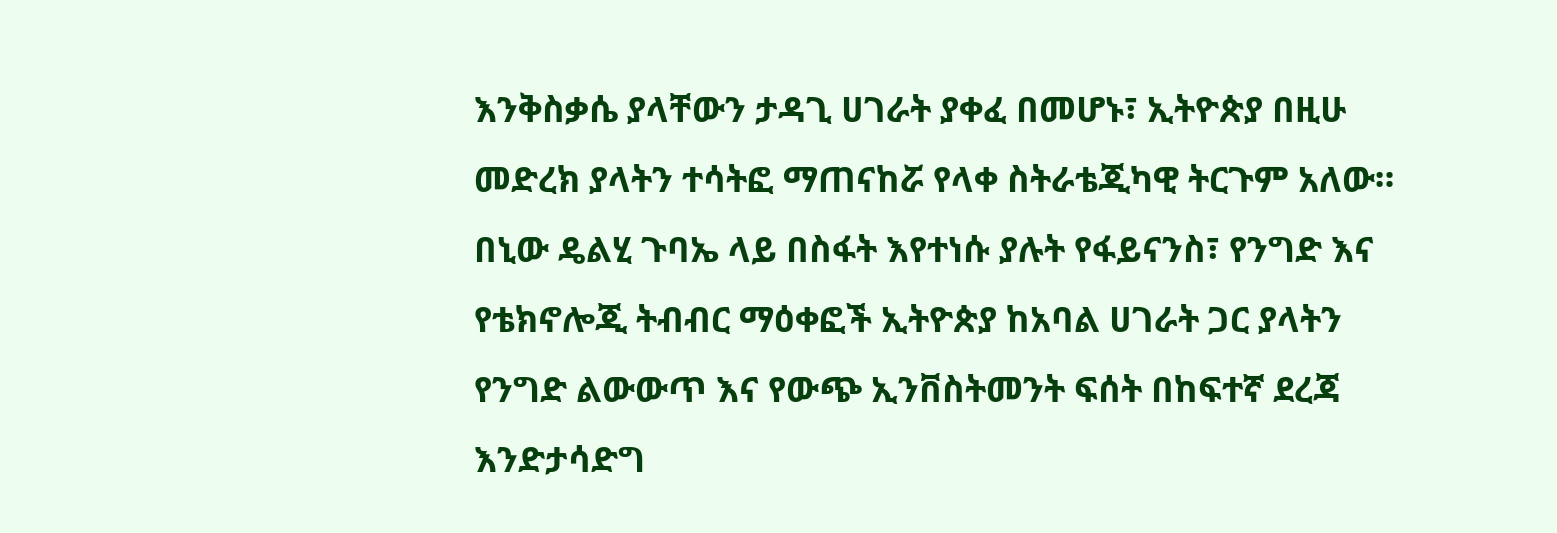እንቅስቃሴ ያላቸውን ታዳጊ ሀገራት ያቀፈ በመሆኑ፣ ኢትዮጵያ በዚሁ መድረክ ያላትን ተሳትፎ ማጠናከሯ የላቀ ስትራቴጂካዊ ትርጉም አለው።
በኒው ዴልሂ ጉባኤ ላይ በስፋት እየተነሱ ያሉት የፋይናንስ፣ የንግድ እና የቴክኖሎጂ ትብብር ማዕቀፎች ኢትዮጵያ ከአባል ሀገራት ጋር ያላትን የንግድ ልውውጥ እና የውጭ ኢንቨስትመንት ፍሰት በከፍተኛ ደረጃ እንድታሳድግ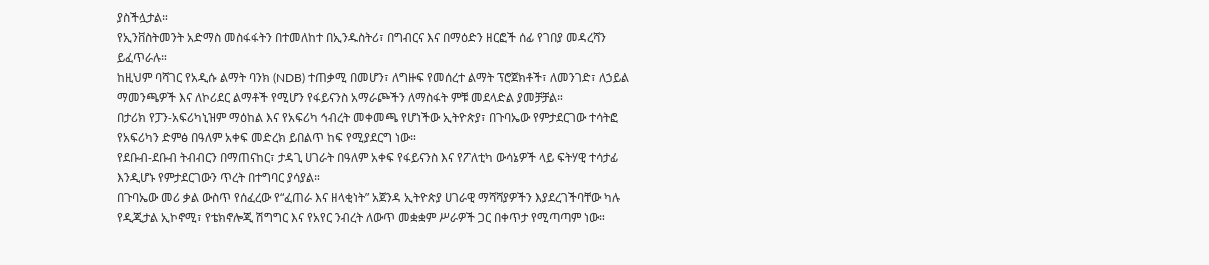ያስችሏታል።
የኢንቨስትመንት አድማስ መስፋፋትን በተመለከተ በኢንዱስትሪ፣ በግብርና እና በማዕድን ዘርፎች ሰፊ የገበያ መዳረሻን ይፈጥራሉ።
ከዚህም ባሻገር የአዲሱ ልማት ባንክ (NDB) ተጠቃሚ በመሆን፣ ለግዙፍ የመሰረተ ልማት ፕሮጀክቶች፣ ለመንገድ፣ ለኃይል ማመንጫዎች እና ለኮሪደር ልማቶች የሚሆን የፋይናንስ አማራጮችን ለማስፋት ምቹ መደላድል ያመቻቻል።
በታሪክ የፓን-አፍሪካኒዝም ማዕከል እና የአፍሪካ ኅብረት መቀመጫ የሆነችው ኢትዮጵያ፣ በጉባኤው የምታደርገው ተሳትፎ የአፍሪካን ድምፅ በዓለም አቀፍ መድረክ ይበልጥ ከፍ የሚያደርግ ነው።
የደቡብ-ደቡብ ትብብርን በማጠናከር፣ ታዳጊ ሀገራት በዓለም አቀፍ የፋይናንስ እና የፖለቲካ ውሳኔዎች ላይ ፍትሃዊ ተሳታፊ እንዲሆኑ የምታደርገውን ጥረት በተግባር ያሳያል።
በጉባኤው መሪ ቃል ውስጥ የሰፈረው የ“ፈጠራ እና ዘላቂነት” አጀንዳ ኢትዮጵያ ሀገራዊ ማሻሻያዎችን እያደረገችባቸው ካሉ የዲጂታል ኢኮኖሚ፣ የቴክኖሎጂ ሽግግር እና የአየር ንብረት ለውጥ መቋቋም ሥራዎች ጋር በቀጥታ የሚጣጣም ነው።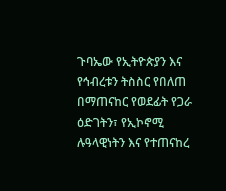ጉባኤው የኢትዮጵያን እና የኅብረቱን ትስስር የበለጠ በማጠናከር የወደፊት የጋራ ዕድገትን፣ የኢኮኖሚ ሉዓላዊነትን እና የተጠናከረ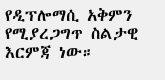የዲፕሎማሲ አቅምን የሚያረጋግጥ ስልታዊ እርምጃ ነው።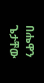በሔዋን ጌታቸው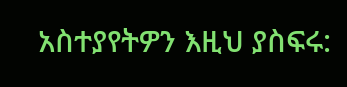አስተያየትዎን እዚህ ያስፍሩ: